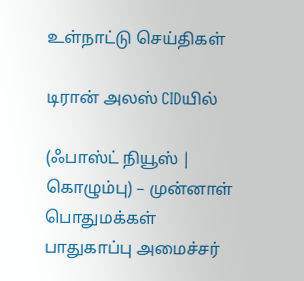உள்நாட்டு செய்திகள்

டிரான் அலஸ் CIDயில்

(ஃபாஸ்ட் நியூஸ் | கொழும்பு) – முன்னாள் பொதுமக்கள் பாதுகாப்பு அமைச்சர்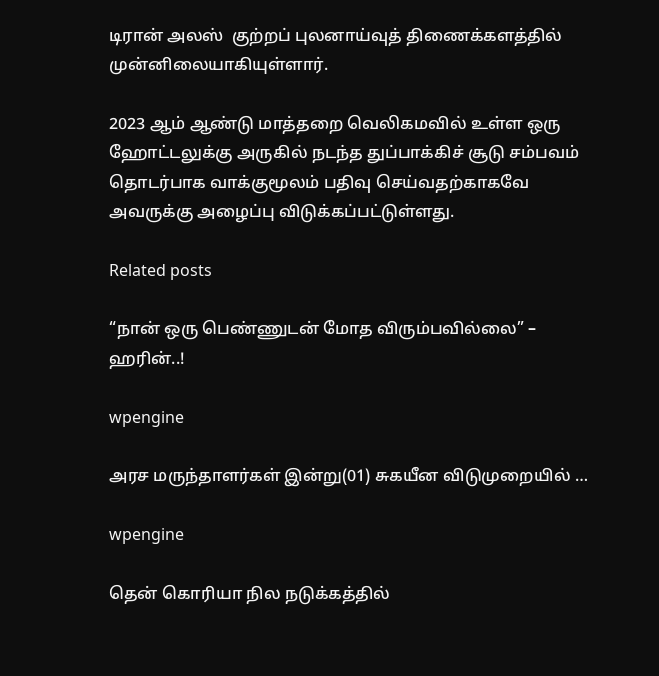டிரான் அலஸ்  குற்றப் புலனாய்வுத் திணைக்களத்தில் முன்னிலையாகியுள்ளார்.

2023 ஆம் ஆண்டு மாத்தறை வெலிகமவில் உள்ள ஒரு ஹோட்டலுக்கு அருகில் நடந்த துப்பாக்கிச் சூடு சம்பவம் தொடர்பாக வாக்குமூலம் பதிவு செய்வதற்காகவே அவருக்கு அழைப்பு விடுக்கப்பட்டுள்ளது.

Related posts

“நான் ஒரு பெண்ணுடன் மோத விரும்பவில்லை” – ஹரின்..!

wpengine

அரச மருந்தாளர்கள் இன்று(01) சுகயீன விடுமுறையில் …

wpengine

தென் கொரியா நில நடுக்கத்தில்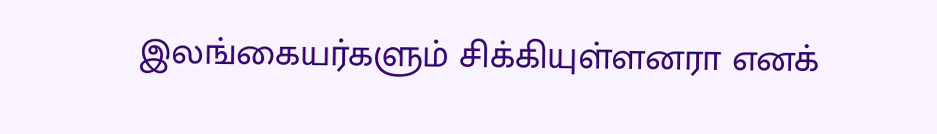இலங்கையர்களும் சிக்கியுள்ளனரா எனக்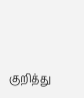குறித்து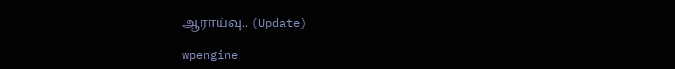ஆராய்வு.. (Update)

wpengine